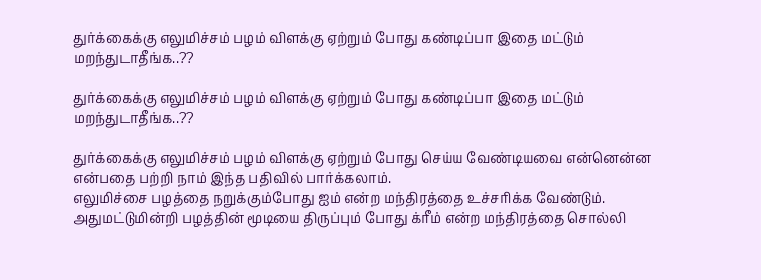துர்க்கைக்கு எலுமிச்சம் பழம் விளக்கு ஏற்றும் போது கண்டிப்பா இதை மட்டும் மறந்துடாதீங்க..??

துர்க்கைக்கு எலுமிச்சம் பழம் விளக்கு ஏற்றும் போது கண்டிப்பா இதை மட்டும் மறந்துடாதீங்க..??

துர்க்கைக்கு எலுமிச்சம் பழம் விளக்கு ஏற்றும் போது செய்ய வேண்டியவை என்னென்ன என்பதை பற்றி நாம் இந்த பதிவில் பார்க்கலாம்.
எலுமிச்சை பழத்தை நறுக்கும்போது ஐம் என்ற மந்திரத்தை உச்சரிக்க வேண்டும். அதுமட்டுமின்றி பழத்தின் மூடியை திருப்பும் போது க்ரீம் என்ற மந்திரத்தை சொல்லி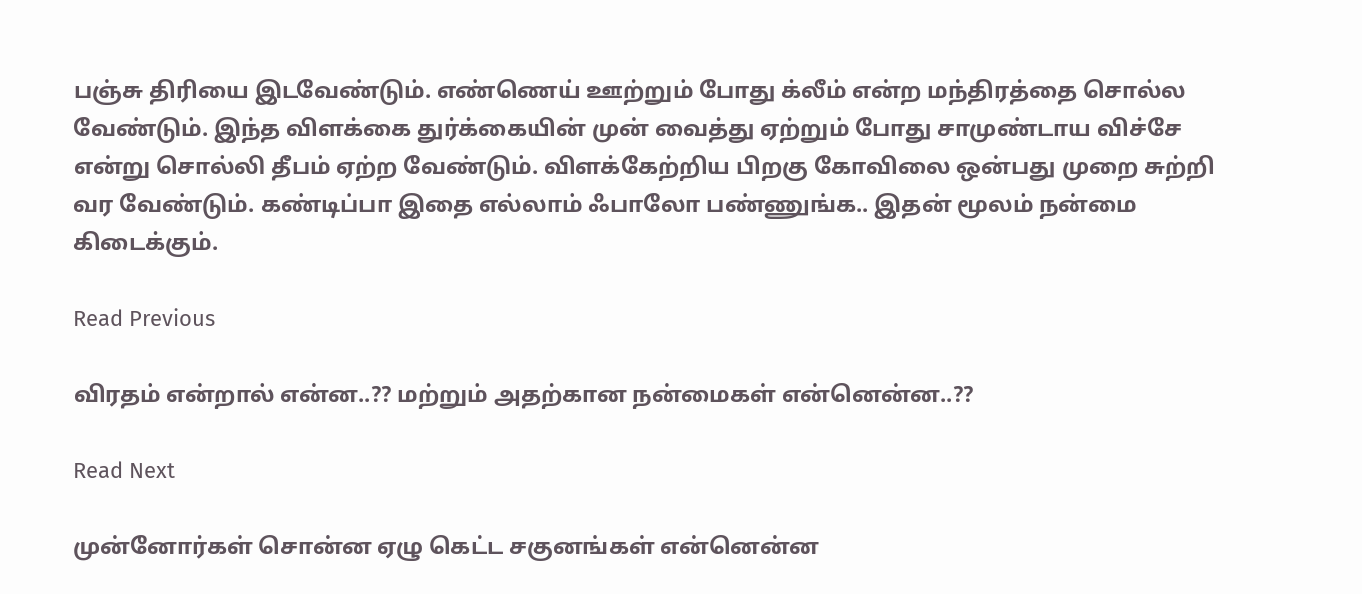பஞ்சு திரியை இடவேண்டும். எண்ணெய் ஊற்றும் போது க்லீம் என்ற மந்திரத்தை சொல்ல வேண்டும். இந்த விளக்கை துர்க்கையின் முன் வைத்து ஏற்றும் போது சாமுண்டாய விச்சே என்று சொல்லி தீபம் ஏற்ற வேண்டும். விளக்கேற்றிய பிறகு கோவிலை ஒன்பது முறை சுற்றி வர வேண்டும். கண்டிப்பா இதை எல்லாம் ஃபாலோ பண்ணுங்க.. இதன் மூலம் நன்மை கிடைக்கும்.

Read Previous

விரதம் என்றால் என்ன..?? மற்றும் அதற்கான நன்மைகள் என்னென்ன..??

Read Next

முன்னோர்கள் சொன்ன ஏழு கெட்ட சகுனங்கள் என்னென்ன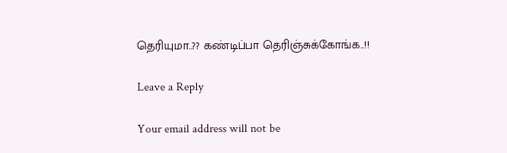தெரியுமா..?? கண்டிப்பா தெரிஞ்சுக்கோங்க..!!

Leave a Reply

Your email address will not be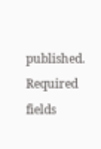published. Required fields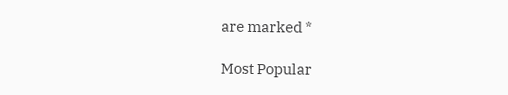are marked *

Most Popular